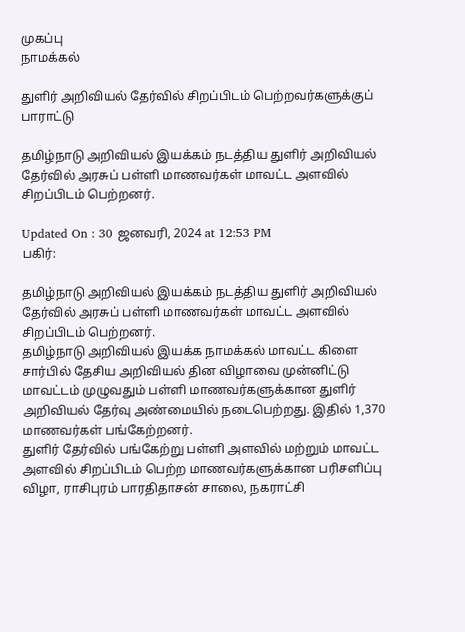முகப்பு
நாமக்கல்

துளிர் அறிவியல் தேர்வில் சிறப்பிடம் பெற்றவர்களுக்குப் பாராட்டு

தமிழ்நாடு அறிவியல் இயக்கம் நடத்திய துளிர் அறிவியல் தேர்வில் அரசுப் பள்ளி மாணவர்கள் மாவட்ட அளவில் சிறப்பிடம் பெற்றனர்.

Updated On : 30 ஜனவரி, 2024 at 12:53 PM
பகிர்:

தமிழ்நாடு அறிவியல் இயக்கம் நடத்திய துளிர் அறிவியல் தேர்வில் அரசுப் பள்ளி மாணவர்கள் மாவட்ட அளவில் சிறப்பிடம் பெற்றனர்.
தமிழ்நாடு அறிவியல் இயக்க நாமக்கல் மாவட்ட கிளை சார்பில் தேசிய அறிவியல் தின விழாவை முன்னிட்டு மாவட்டம் முழுவதும் பள்ளி மாணவர்களுக்கான துளிர் அறிவியல் தேர்வு அண்மையில் நடைபெற்றது. இதில் 1,370 மாணவர்கள் பங்கேற்றனர்.
துளிர் தேர்வில் பங்கேற்று பள்ளி அளவில் மற்றும் மாவட்ட அளவில் சிறப்பிடம் பெற்ற மாணவர்களுக்கான பரிசளிப்பு விழா, ராசிபுரம் பாரதிதாசன் சாலை, நகராட்சி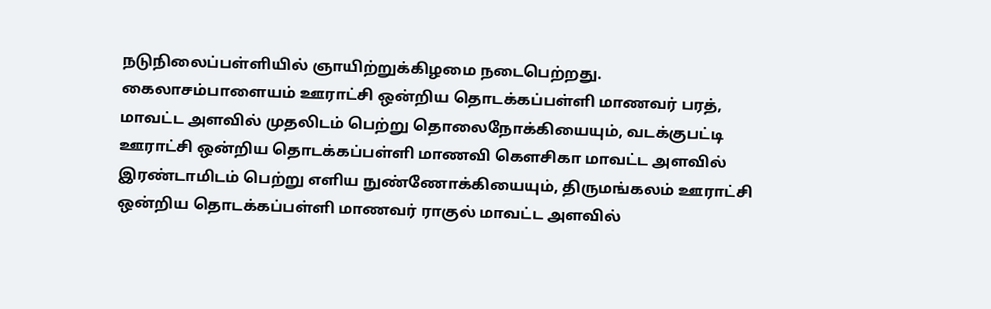நடுநிலைப்பள்ளியில் ஞாயிற்றுக்கிழமை நடைபெற்றது. கைலாசம்பாளையம் ஊராட்சி ஒன்றிய தொடக்கப்பள்ளி மாணவர் பரத், மாவட்ட அளவில் முதலிடம் பெற்று தொலைநோக்கியையும், வடக்குபட்டி ஊராட்சி ஒன்றிய தொடக்கப்பள்ளி மாணவி கெளசிகா மாவட்ட அளவில் இரண்டாமிடம் பெற்று எளிய நுண்ணோக்கியையும், திருமங்கலம் ஊராட்சி ஒன்றிய தொடக்கப்பள்ளி மாணவர் ராகுல் மாவட்ட அளவில்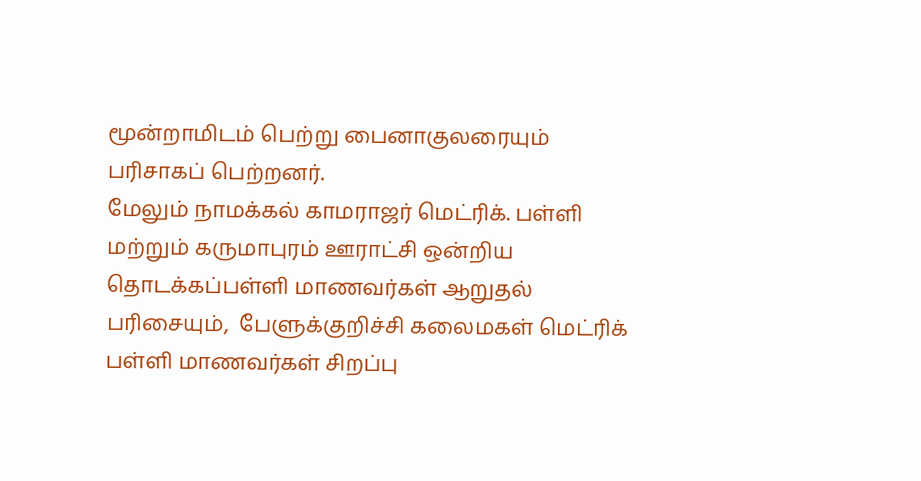மூன்றாமிடம் பெற்று பைனாகுலரையும் பரிசாகப் பெற்றனர்.
மேலும் நாமக்கல் காமராஜர் மெட்ரிக். பள்ளி மற்றும் கருமாபுரம் ஊராட்சி ஒன்றிய தொடக்கப்பள்ளி மாணவர்கள் ஆறுதல் பரிசையும்,  பேளுக்குறிச்சி கலைமகள் மெட்ரிக் பள்ளி மாணவர்கள் சிறப்பு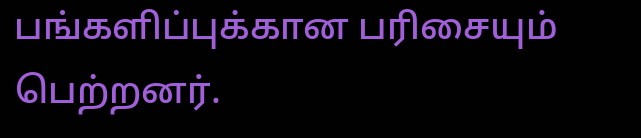பங்களிப்புக்கான பரிசையும் பெற்றனர்.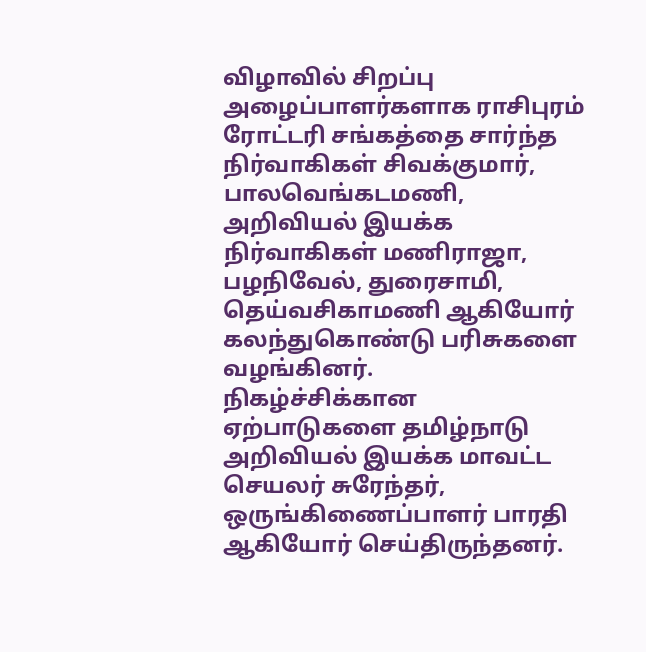விழாவில் சிறப்பு அழைப்பாளர்களாக ராசிபுரம் ரோட்டரி சங்கத்தை சார்ந்த நிர்வாகிகள் சிவக்குமார், பாலவெங்கடமணி,  அறிவியல் இயக்க நிர்வாகிகள் மணிராஜா, பழநிவேல், துரைசாமி, தெய்வசிகாமணி ஆகியோர் கலந்துகொண்டு பரிசுகளை வழங்கினர்.
நிகழ்ச்சிக்கான ஏற்பாடுகளை தமிழ்நாடு அறிவியல் இயக்க மாவட்ட செயலர் சுரேந்தர், ஒருங்கிணைப்பாளர் பாரதி ஆகியோர் செய்திருந்தனர்.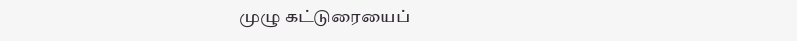முழு கட்டுரையைப்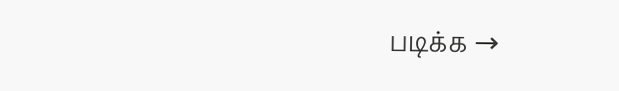படிக்க →